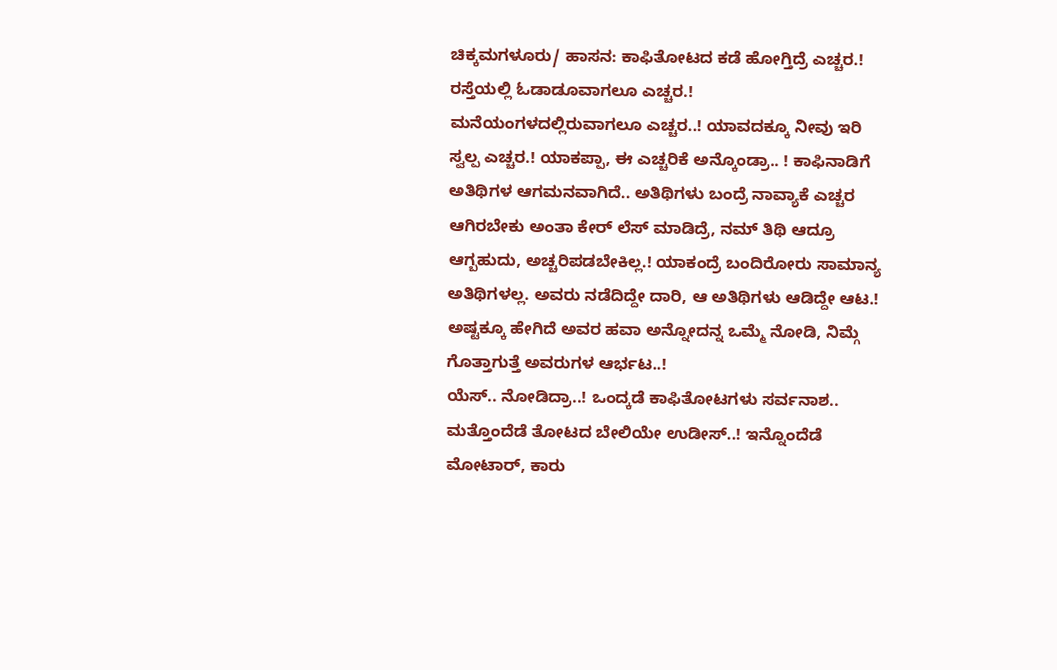ಚಿಕ್ಕಮಗಳೂರು/ ಹಾಸನ: ಕಾಫಿತೋಟದ ಕಡೆ ಹೋಗ್ತಿದ್ರೆ ಎಚ್ಚರ.! ರಸ್ತೆಯಲ್ಲಿ ಓಡಾಡೂವಾಗಲೂ ಎಚ್ಚರ.! ಮನೆಯಂಗಳದಲ್ಲಿರುವಾಗಲೂ ಎಚ್ಚರ..! ಯಾವದಕ್ಕೂ ನೀವು ಇರಿ ಸ್ವಲ್ಪ ಎಚ್ಚರ.! ಯಾಕಪ್ಪಾ, ಈ ಎಚ್ಚರಿಕೆ ಅನ್ಕೊಂಡ್ರಾ.. ! ಕಾಫಿನಾಡಿಗೆ ಅತಿಥಿಗಳ ಆಗಮನವಾಗಿದೆ.. ಅತಿಥಿಗಳು ಬಂದ್ರೆ ನಾವ್ಯಾಕೆ ಎಚ್ಚರ ಆಗಿರಬೇಕು ಅಂತಾ ಕೇರ್ ಲೆಸ್ ಮಾಡಿದ್ರೆ, ನಮ್ ತಿಥಿ ಆದ್ರೂ ಆಗ್ಬಹುದು, ಅಚ್ಚರಿಪಡಬೇಕಿಲ್ಲ.! ಯಾಕಂದ್ರೆ ಬಂದಿರೋರು ಸಾಮಾನ್ಯ ಅತಿಥಿಗಳಲ್ಲ. ಅವರು ನಡೆದಿದ್ದೇ ದಾರಿ, ಆ ಅತಿಥಿಗಳು ಆಡಿದ್ದೇ ಆಟ.! ಅಷ್ಟಕ್ಕೂ ಹೇಗಿದೆ ಅವರ ಹವಾ ಅನ್ನೋದನ್ನ ಒಮ್ಮೆ ನೋಡಿ, ನಿಮ್ಗೆ ಗೊತ್ತಾಗುತ್ತೆ ಅವರುಗಳ ಆರ್ಭಟ..!
ಯೆಸ್.. ನೋಡಿದ್ರಾ..! ಒಂದ್ಕಡೆ ಕಾಫಿತೋಟಗಳು ಸರ್ವನಾಶ.. ಮತ್ತೊಂದೆಡೆ ತೋಟದ ಬೇಲಿಯೇ ಉಡೀಸ್..! ಇನ್ನೊಂದೆಡೆ ಮೋಟಾರ್, ಕಾರು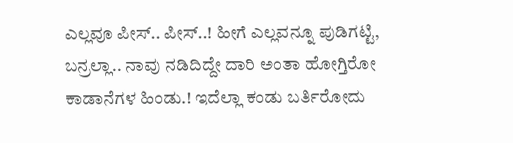ಎಲ್ಲವೂ ಪೀಸ್.. ಪೀಸ್..! ಹೀಗೆ ಎಲ್ಲವನ್ನೂ ಪುಡಿಗಟ್ಟಿ, ಬನ್ರಲ್ಲಾ.. ನಾವು ನಡಿದಿದ್ದೇ ದಾರಿ ಅಂತಾ ಹೋಗ್ತಿರೋ ಕಾಡಾನೆಗಳ ಹಿಂಡು.! ಇದೆಲ್ಲಾ ಕಂಡು ಬರ್ತಿರೋದು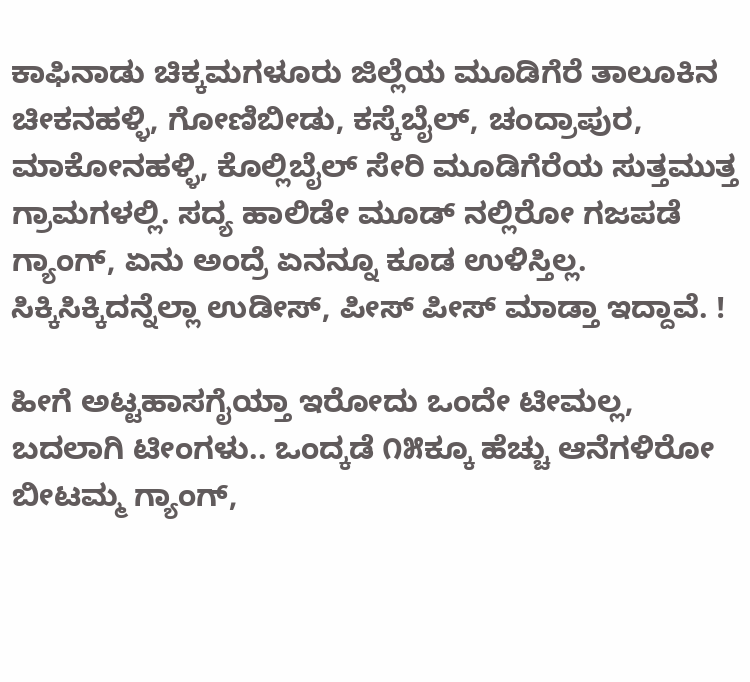ಕಾಫಿನಾಡು ಚಿಕ್ಕಮಗಳೂರು ಜಿಲ್ಲೆಯ ಮೂಡಿಗೆರೆ ತಾಲೂಕಿನ ಚೀಕನಹಳ್ಳಿ, ಗೋಣಿಬೀಡು, ಕಸ್ಕೆಬೈಲ್, ಚಂದ್ರಾಪುರ, ಮಾಕೋನಹಳ್ಳಿ, ಕೊಲ್ಲಿಬೈಲ್ ಸೇರಿ ಮೂಡಿಗೆರೆಯ ಸುತ್ತಮುತ್ತ ಗ್ರಾಮಗಳಲ್ಲಿ. ಸದ್ಯ ಹಾಲಿಡೇ ಮೂಡ್ ನಲ್ಲಿರೋ ಗಜಪಡೆ ಗ್ಯಾಂಗ್, ಏನು ಅಂದ್ರೆ ಏನನ್ನೂ ಕೂಡ ಉಳಿಸ್ತಿಲ್ಲ. ಸಿಕ್ಕಿಸಿಕ್ಕಿದನ್ನೆಲ್ಲಾ ಉಡೀಸ್, ಪೀಸ್ ಪೀಸ್ ಮಾಡ್ತಾ ಇದ್ದಾವೆ. !

ಹೀಗೆ ಅಟ್ಟಹಾಸಗೈಯ್ತಾ ಇರೋದು ಒಂದೇ ಟೀಮಲ್ಲ, ಬದಲಾಗಿ ಟೀಂಗಳು.. ಒಂದ್ಕಡೆ ೧೫ಕ್ಕೂ ಹೆಚ್ಚು ಆನೆಗಳಿರೋ ಬೀಟಮ್ಮ ಗ್ಯಾಂಗ್,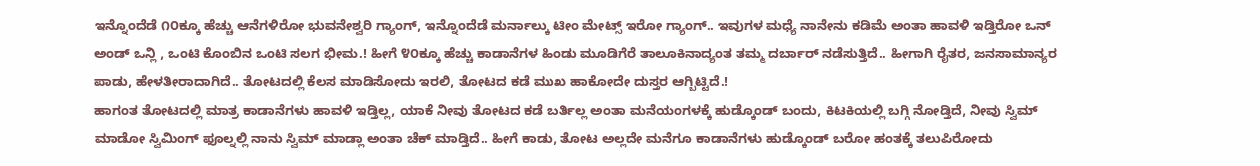ಇನ್ನೊಂದೆಡೆ ೧೦ಕ್ಕೂ ಹೆಚ್ಚು ಆನೆಗಳಿರೋ ಭುವನೇಶ್ವರಿ ಗ್ಯಾಂಗ್, ಇನ್ನೊಂದೆಡೆ ಮರ್ನಾಲ್ಕು ಟೀಂ ಮೇಟ್ಸ್ ಇರೋ ಗ್ಯಾಂಗ್.. ಇವುಗಳ ಮಧ್ಯೆ ನಾನೇನು ಕಡಿಮೆ ಅಂತಾ ಹಾವಳಿ ಇಡ್ತಿರೋ ಒನ್ ಅಂಡ್ ಒನ್ಲಿ , ಒಂಟಿ ಕೊಂಬಿನ ಒಂಟಿ ಸಲಗ ಭೀಮ.! ಹೀಗೆ ೪೦ಕ್ಕೂ ಹೆಚ್ಚು ಕಾಡಾನೆಗಳ ಹಿಂಡು ಮೂಡಿಗೆರೆ ತಾಲೂಕಿನಾದ್ಯಂತ ತಮ್ಮ ದರ್ಬಾರ್ ನಡೆಸುತ್ತಿದೆ.. ಹೀಗಾಗಿ ರೈತರ, ಜನಸಾಮಾನ್ಯರ ಪಾಡು, ಹೇಳತೀರಾದಾಗಿದೆ.. ತೋಟದಲ್ಲಿ ಕೆಲಸ ಮಾಡಿಸೋದು ಇರಲಿ, ತೋಟದ ಕಡೆ ಮುಖ ಹಾಕೋದೇ ದುಸ್ತರ ಆಗ್ಬಿಟ್ಟಿದೆ.!
ಹಾಗಂತ ತೋಟದಲ್ಲಿ ಮಾತ್ರ ಕಾಡಾನೆಗಳು ಹಾವಳಿ ಇಡ್ತಿಲ್ಲ, ಯಾಕೆ ನೀವು ತೋಟದ ಕಡೆ ಬರ್ತಿಲ್ಲ ಅಂತಾ ಮನೆಯಂಗಳಕ್ಕೆ ಹುಡ್ಕೊಂಡ್ ಬಂದು, ಕಿಟಕಿಯಲ್ಲಿ ಬಗ್ಗಿ ನೋಡ್ತಿದೆ, ನೀವು ಸ್ವಿಮ್ ಮಾಡೋ ಸ್ವಿಮಿಂಗ್ ಫೂಲ್ನಲ್ಲಿ ನಾನು ಸ್ವಿಮ್ ಮಾಡ್ಲಾ ಅಂತಾ ಚೆಕ್ ಮಾಡ್ತಿದೆ.. ಹೀಗೆ ಕಾಡು, ತೋಟ ಅಲ್ಲದೇ ಮನೆಗೂ ಕಾಡಾನೆಗಳು ಹುಡ್ಕೊಂಡ್ ಬರೋ ಹಂತಕ್ಕೆ ತಲುಪಿರೋದು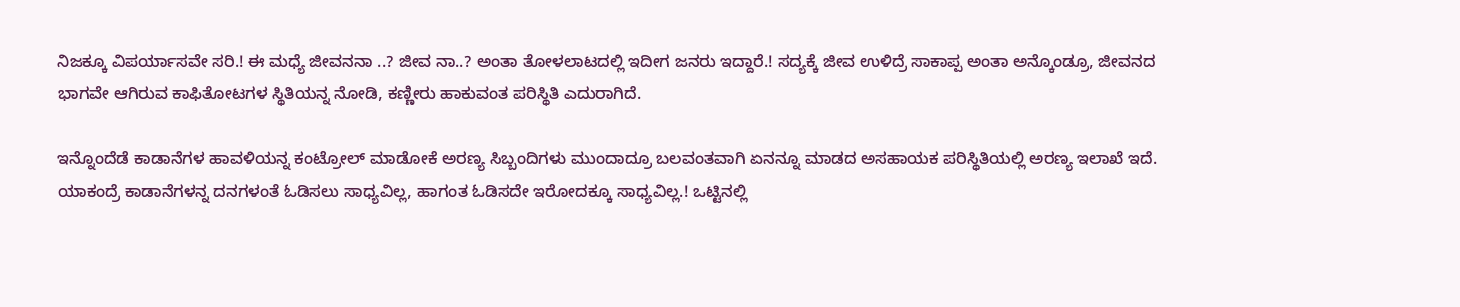ನಿಜಕ್ಕೂ ವಿಪರ್ಯಾಸವೇ ಸರಿ.! ಈ ಮಧ್ಯೆ ಜೀವನನಾ ..? ಜೀವ ನಾ..? ಅಂತಾ ತೋಳಲಾಟದಲ್ಲಿ ಇದೀಗ ಜನರು ಇದ್ದಾರೆ.! ಸದ್ಯಕ್ಕೆ ಜೀವ ಉಳಿದ್ರೆ ಸಾಕಾಪ್ಪ ಅಂತಾ ಅನ್ಕೊಂಡ್ರೂ, ಜೀವನದ ಭಾಗವೇ ಆಗಿರುವ ಕಾಫಿತೋಟಗಳ ಸ್ಥಿತಿಯನ್ನ ನೋಡಿ, ಕಣ್ಣೀರು ಹಾಕುವಂತ ಪರಿಸ್ಥಿತಿ ಎದುರಾಗಿದೆ.

ಇನ್ನೊಂದೆಡೆ ಕಾಡಾನೆಗಳ ಹಾವಳಿಯನ್ನ ಕಂಟ್ರೋಲ್ ಮಾಡೋಕೆ ಅರಣ್ಯ ಸಿಬ್ಬಂದಿಗಳು ಮುಂದಾದ್ರೂ ಬಲವಂತವಾಗಿ ಏನನ್ನೂ ಮಾಡದ ಅಸಹಾಯಕ ಪರಿಸ್ಥಿತಿಯಲ್ಲಿ ಅರಣ್ಯ ಇಲಾಖೆ ಇದೆ. ಯಾಕಂದ್ರೆ ಕಾಡಾನೆಗಳನ್ನ ದನಗಳಂತೆ ಓಡಿಸಲು ಸಾಧ್ಯವಿಲ್ಲ, ಹಾಗಂತ ಓಡಿಸದೇ ಇರೋದಕ್ಕೂ ಸಾಧ್ಯವಿಲ್ಲ.! ಒಟ್ಟಿನಲ್ಲಿ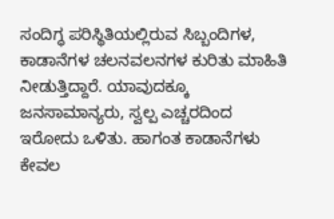ಸಂದಿಗ್ಧ ಪರಿಸ್ಥಿತಿಯಲ್ಲಿರುವ ಸಿಬ್ಬಂದಿಗಳ, ಕಾಡಾನೆಗಳ ಚಲನವಲನಗಳ ಕುರಿತು ಮಾಹಿತಿ ನೀಡುತ್ತಿದ್ದಾರೆ. ಯಾವುದಕ್ಕೂ ಜನಸಾಮಾನ್ಯರು, ಸ್ವಲ್ಪ ಎಚ್ಚರದಿಂದ ಇರೋದು ಒಳಿತು. ಹಾಗಂತ ಕಾಡಾನೆಗಳು ಕೇವಲ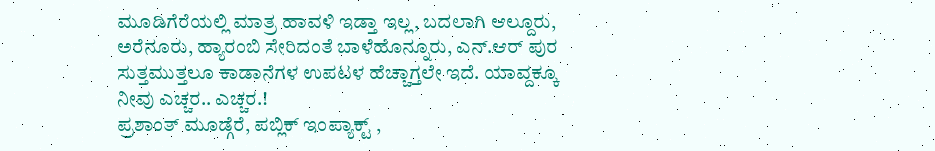ಮೂಡಿಗೆರೆಯಲ್ಲಿ ಮಾತ್ರ ಹಾವಳಿ ಇಡ್ತಾ ಇಲ್ಲ, ಬದಲಾಗಿ ಆಲ್ದೂರು, ಅರೆನೂರು, ಹ್ಯಾರಂಬಿ ಸೇರಿದಂತೆ ಬಾಳೆಹೊನ್ನೂರು, ಎನ್.ಆರ್ ಪುರ ಸುತ್ತಮುತ್ತಲೂ ಕಾಡಾನೆಗಳ ಉಪಟಳ ಹೆಚ್ಚಾಗ್ತಲೇ ಇದೆ. ಯಾವ್ದಕ್ಕೂ ನೀವು ಎಚ್ಚರ.. ಎಚ್ಚರ.!
ಪ್ರಶಾಂತ್ ಮೂಡ್ಗೆರೆ, ಪಬ್ಲಿಕ್ ಇಂಪ್ಯಾಕ್ಟ್ ,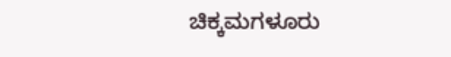ಚಿಕ್ಕಮಗಳೂರು